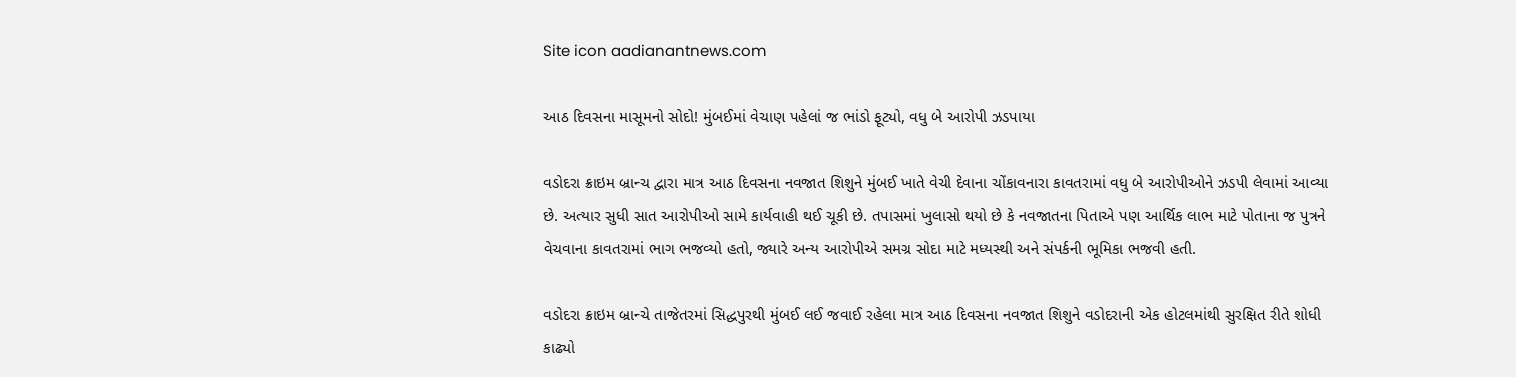Site icon aadianantnews.com

આઠ દિવસના માસૂમનો સોદો! મુંબઈમાં વેચાણ પહેલાં જ ભાંડો ફૂટ્યો, વધુ બે આરોપી ઝડપાયા

વડોદરા ક્રાઇમ બ્રાન્ચ દ્વારા માત્ર આઠ દિવસના નવજાત શિશુને મુંબઈ ખાતે વેચી દેવાના ચોંકાવનારા કાવતરામાં વધુ બે આરોપીઓને ઝડપી લેવામાં આવ્યા છે. અત્યાર સુધી સાત આરોપીઓ સામે કાર્યવાહી થઈ ચૂકી છે. તપાસમાં ખુલાસો થયો છે કે નવજાતના પિતાએ પણ આર્થિક લાભ માટે પોતાના જ પુત્રને વેચવાના કાવતરામાં ભાગ ભજવ્યો હતો, જ્યારે અન્ય આરોપીએ સમગ્ર સોદા માટે મધ્યસ્થી અને સંપર્કની ભૂમિકા ભજવી હતી.

વડોદરા ક્રાઇમ બ્રાન્ચે તાજેતરમાં સિદ્ધપુરથી મુંબઈ લઈ જવાઈ રહેલા માત્ર આઠ દિવસના નવજાત શિશુને વડોદરાની એક હોટલમાંથી સુરક્ષિત રીતે શોધી કાઢ્યો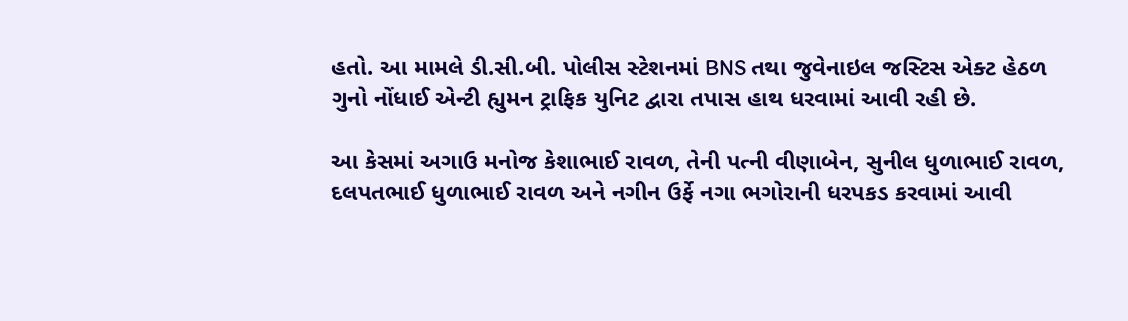હતો. આ મામલે ડી.સી.બી. પોલીસ સ્ટેશનમાં BNS તથા જુવેનાઇલ જસ્ટિસ એક્ટ હેઠળ ગુનો નોંધાઈ એન્ટી હ્યુમન ટ્રાફિક યુનિટ દ્વારા તપાસ હાથ ધરવામાં આવી રહી છે.

આ કેસમાં અગાઉ મનોજ કેશાભાઈ રાવળ, તેની પત્ની વીણાબેન, સુનીલ ધુળાભાઈ રાવળ, દલપતભાઈ ધુળાભાઈ રાવળ અને નગીન ઉર્ફે નગા ભગોરાની ધરપકડ કરવામાં આવી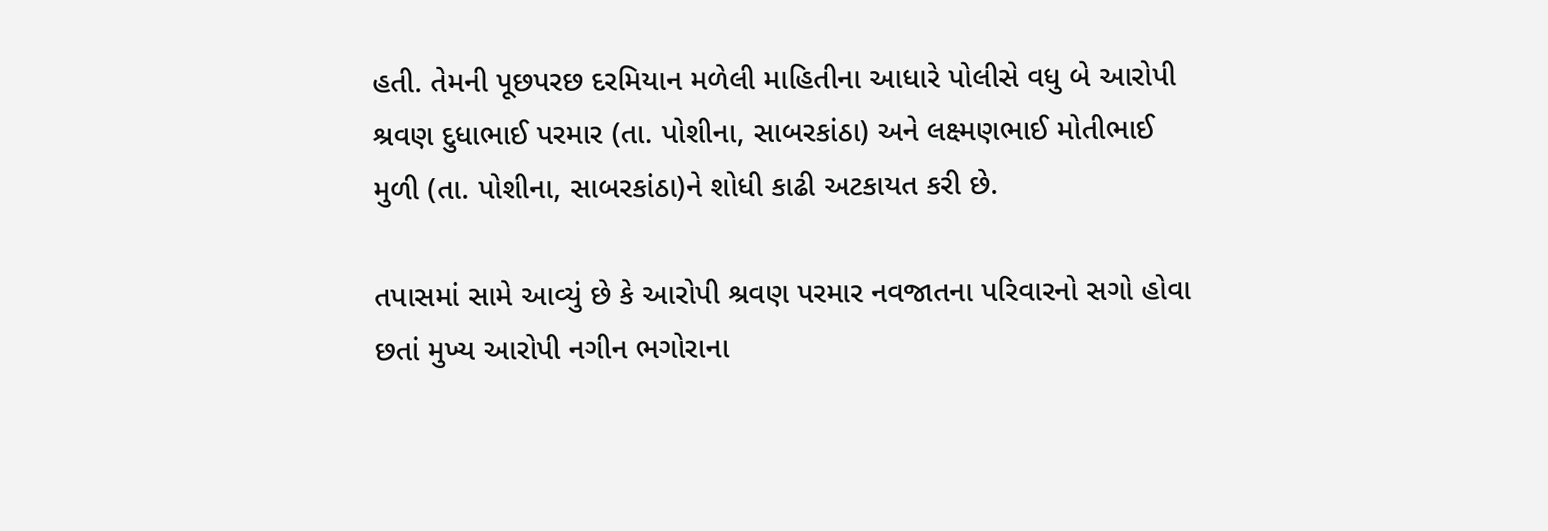હતી. તેમની પૂછપરછ દરમિયાન મળેલી માહિતીના આધારે પોલીસે વધુ બે આરોપી શ્રવણ દુધાભાઈ પરમાર (તા. પોશીના, સાબરકાંઠા) અને લક્ષ્મણભાઈ મોતીભાઈ મુળી (તા. પોશીના, સાબરકાંઠા)ને શોધી કાઢી અટકાયત કરી છે.

તપાસમાં સામે આવ્યું છે કે આરોપી શ્રવણ પરમાર નવજાતના પરિવારનો સગો હોવા છતાં મુખ્ય આરોપી નગીન ભગોરાના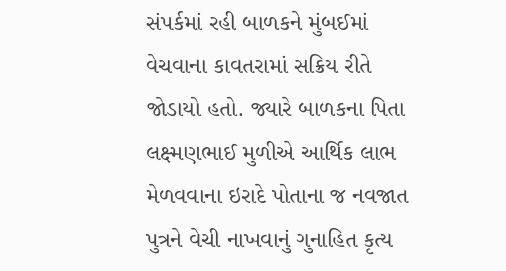સંપર્કમાં રહી બાળકને મુંબઈમાં વેચવાના કાવતરામાં સક્રિય રીતે જોડાયો હતો. જ્યારે બાળકના પિતા લક્ષ્મણભાઈ મુળીએ આર્થિક લાભ મેળવવાના ઇરાદે પોતાના જ નવજાત પુત્રને વેચી નાખવાનું ગુનાહિત કૃત્ય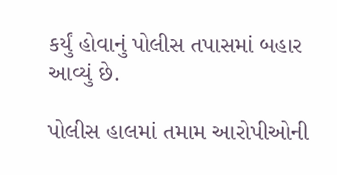કર્યું હોવાનું પોલીસ તપાસમાં બહાર આવ્યું છે.

પોલીસ હાલમાં તમામ આરોપીઓની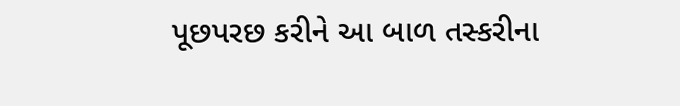પૂછપરછ કરીને આ બાળ તસ્કરીના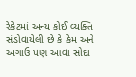રેકેટમાં અન્ય કોઈ વ્યક્તિ સંડોવાયેલી છે કે કેમ અને અગાઉ પણ આવા સોદા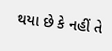થયા છે કે નહીં તે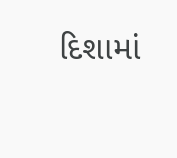દિશામાં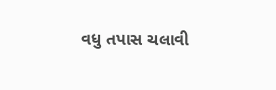વધુ તપાસ ચલાવી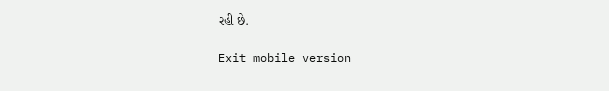રહી છે.

Exit mobile version